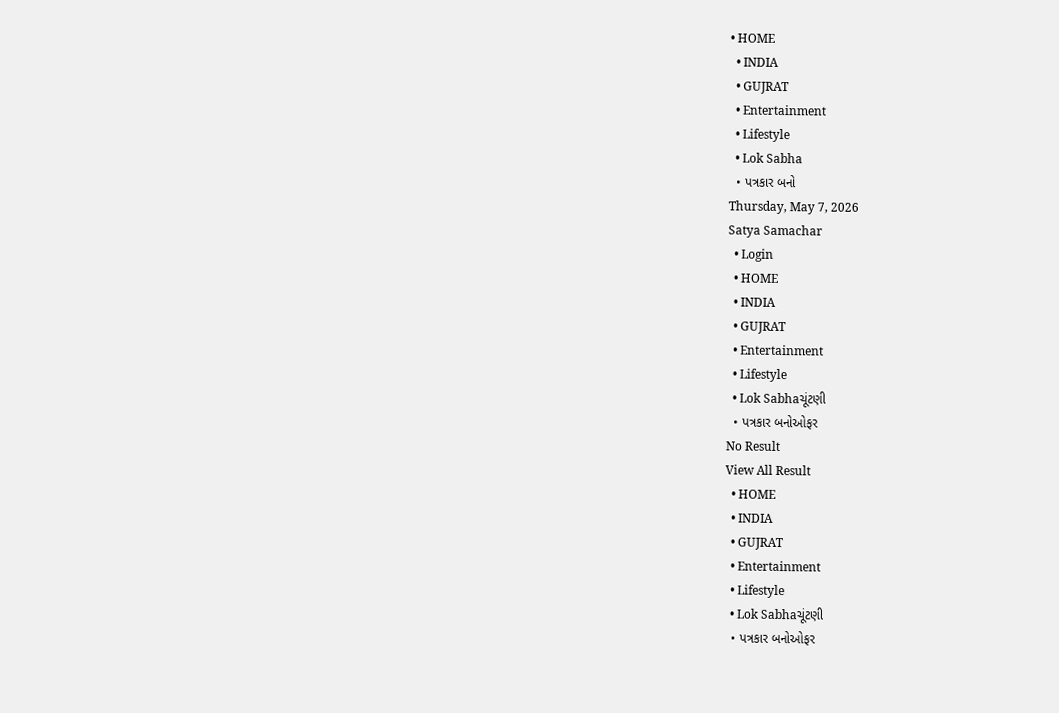• HOME
  • INDIA
  • GUJRAT
  • Entertainment
  • Lifestyle
  • Lok Sabha
  • પત્રકાર બનો
Thursday, May 7, 2026
Satya Samachar
  • Login
  • HOME
  • INDIA
  • GUJRAT
  • Entertainment
  • Lifestyle
  • Lok Sabhaચૂંટણી
  • પત્રકાર બનોઓફર
No Result
View All Result
  • HOME
  • INDIA
  • GUJRAT
  • Entertainment
  • Lifestyle
  • Lok Sabhaચૂંટણી
  • પત્રકાર બનોઓફર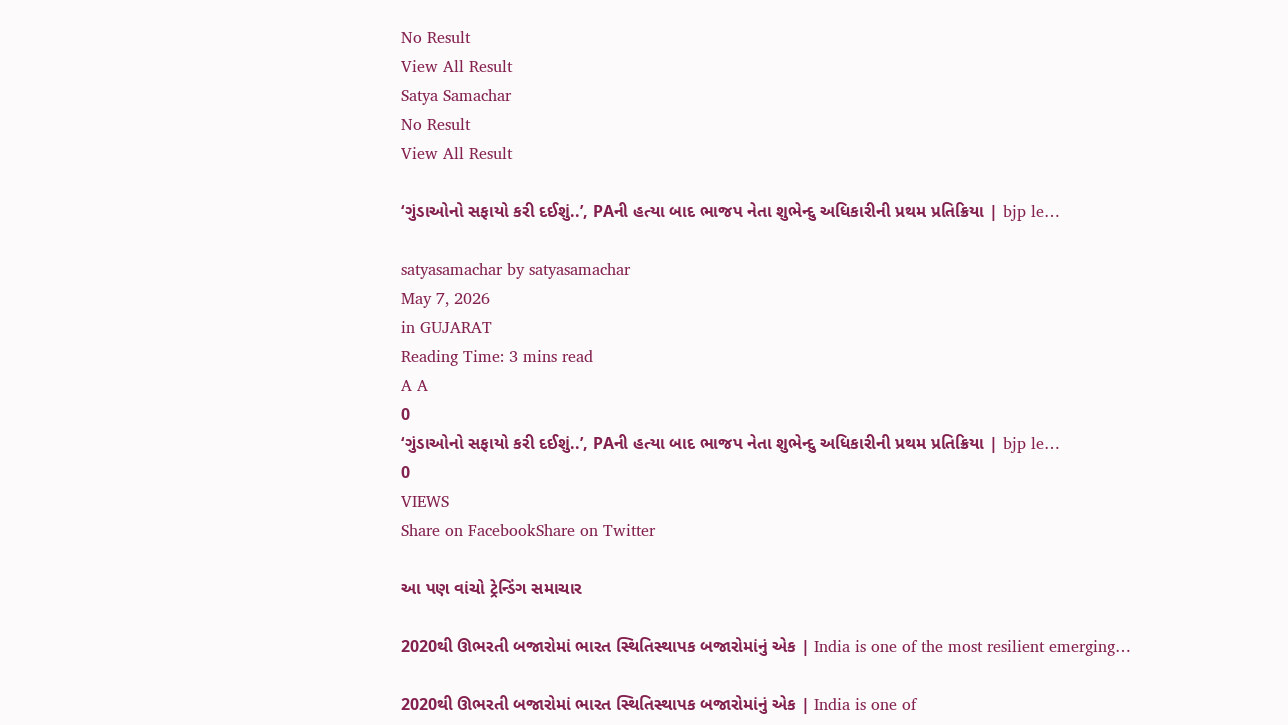No Result
View All Result
Satya Samachar
No Result
View All Result

‘ગુંડાઓનો સફાયો કરી દઈશું..’, PAની હત્યા બાદ ભાજપ નેતા શુભેન્દુ અધિકારીની પ્રથમ પ્રતિક્રિયા | bjp le…

satyasamachar by satyasamachar
May 7, 2026
in GUJARAT
Reading Time: 3 mins read
A A
0
‘ગુંડાઓનો સફાયો કરી દઈશું..’, PAની હત્યા બાદ ભાજપ નેતા શુભેન્દુ અધિકારીની પ્રથમ પ્રતિક્રિયા | bjp le…
0
VIEWS
Share on FacebookShare on Twitter

આ પણ વાંચો ટ્રેન્ડિંગ સમાચાર

2020થી ઊભરતી બજારોમાં ભારત સ્થિતિસ્થાપક બજારોમાંનું એક | India is one of the most resilient emerging…

2020થી ઊભરતી બજારોમાં ભારત સ્થિતિસ્થાપક બજારોમાંનું એક | India is one of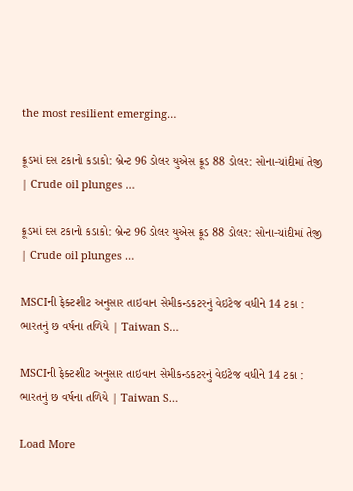the most resilient emerging…

ક્રૂડમાં દસ ટકાનો કડાકો: બ્રેન્ટ 96 ડોલર યુએસ ક્રૂડ 88 ડોલર: સોના-ચાંદીમાં તેજી | Crude oil plunges …

ક્રૂડમાં દસ ટકાનો કડાકો: બ્રેન્ટ 96 ડોલર યુએસ ક્રૂડ 88 ડોલર: સોના-ચાંદીમાં તેજી | Crude oil plunges …

MSCIની ફેક્ટશીટ અનુસાર તાઇવાન સેમીકન્ડકટરનું વેઇટેજ વધીને 14 ટકા : ભારતનું છ વર્ષના તળિયે | Taiwan S…

MSCIની ફેક્ટશીટ અનુસાર તાઇવાન સેમીકન્ડકટરનું વેઇટેજ વધીને 14 ટકા : ભારતનું છ વર્ષના તળિયે | Taiwan S…

Load More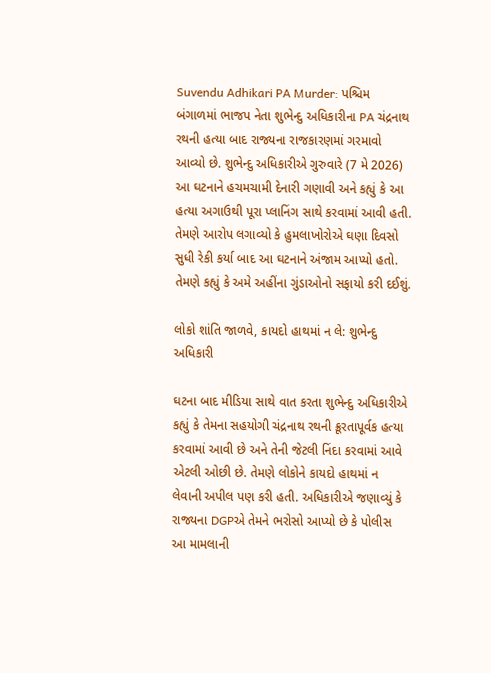Suvendu Adhikari PA Murder: પશ્ચિમ બંગાળમાં ભાજપ નેતા શુભેન્દુ અધિકારીના PA ચંદ્રનાથ રથની હત્યા બાદ રાજ્યના રાજકારણમાં ગરમાવો આવ્યો છે. શુભેન્દુ અધિકારીએ ગુરુવારે (7 મે 2026) આ ઘટનાને હચમચામી દેનારી ગણાવી અને કહ્યું કે આ હત્યા અગાઉથી પૂરા પ્લાનિંગ સાથે કરવામાં આવી હતી. તેમણે આરોપ લગાવ્યો કે હુમલાખોરોએ ઘણા દિવસો સુધી રેકી કર્યા બાદ આ ઘટનાને અંજામ આપ્યો હતો. તેમણે કહ્યું કે અમે અહીંના ગુંડાઓનો સફાયો કરી દઈશું.

લોકો શાંતિ જાળવે, કાયદો હાથમાં ન લે: શુભેન્દુ અધિકારી

ઘટના બાદ મીડિયા સાથે વાત કરતા શુભેન્દુ અધિકારીએ કહ્યું કે તેમના સહયોગી ચંદ્રનાથ રથની ક્રૂરતાપૂર્વક હત્યા કરવામાં આવી છે અને તેની જેટલી નિંદા કરવામાં આવે એટલી ઓછી છે. તેમણે લોકોને કાયદો હાથમાં ન લેવાની અપીલ પણ કરી હતી. અધિકારીએ જણાવ્યું કે રાજ્યના DGPએ તેમને ભરોસો આપ્યો છે કે પોલીસ આ મામલાની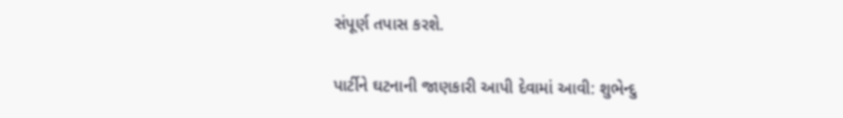સંપૂર્ણ તપાસ કરશે.

પાર્ટીને ઘટનાની જાણકારી આપી દેવામાં આવી: શુભેન્દુ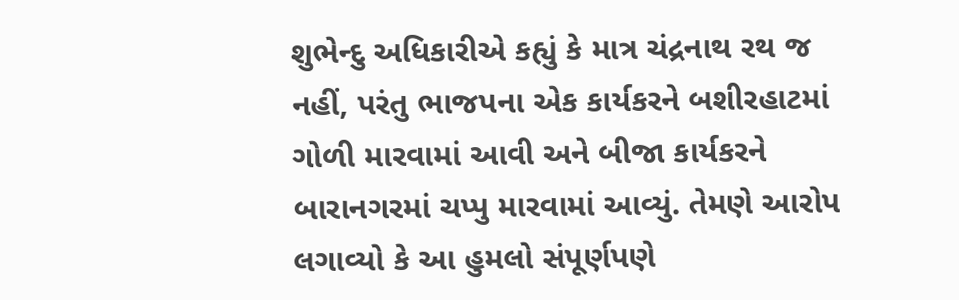શુભેન્દુ અધિકારીએ કહ્યું કે માત્ર ચંદ્રનાથ રથ જ નહીં, પરંતુ ભાજપના એક કાર્યકરને બશીરહાટમાં ગોળી મારવામાં આવી અને બીજા કાર્યકરને બારાનગરમાં ચપ્પુ મારવામાં આવ્યું. તેમણે આરોપ લગાવ્યો કે આ હુમલો સંપૂર્ણપણે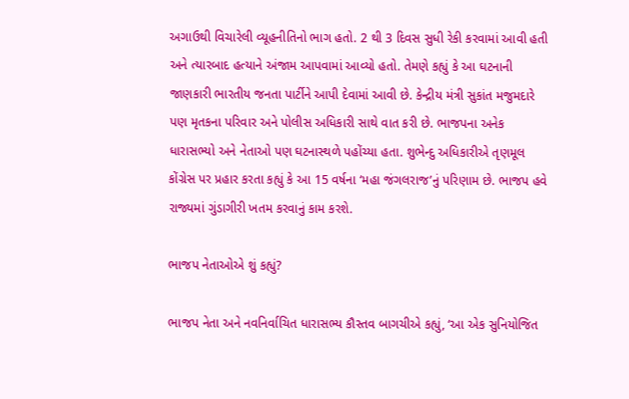અગાઉથી વિચારેલી વ્યૂહનીતિનો ભાગ હતો. 2 થી 3 દિવસ સુધી રેકી કરવામાં આવી હતી અને ત્યારબાદ હત્યાને અંજામ આપવામાં આવ્યો હતો. તેમણે કહ્યું કે આ ઘટનાની જાણકારી ભારતીય જનતા પાર્ટીને આપી દેવામાં આવી છે. કેન્દ્રીય મંત્રી સુકાંત મજુમદારે પણ મૃતકના પરિવાર અને પોલીસ અધિકારી સાથે વાત કરી છે. ભાજપના અનેક ધારાસભ્યો અને નેતાઓ પણ ઘટનાસ્થળે પહોંચ્યા હતા. શુભેન્દુ અધિકારીએ તૃણમૂલ કોંગ્રેસ પર પ્રહાર કરતા કહ્યું કે આ 15 વર્ષના ‘મહા જંગલરાજ’નું પરિણામ છે. ભાજપ હવે રાજ્યમાં ગુંડાગીરી ખતમ કરવાનું કામ કરશે.

ભાજપ નેતાઓએ શું કહ્યું?

ભાજપ નેતા અને નવનિર્વાચિત ધારાસભ્ય કૌસ્તવ બાગચીએ કહ્યું, ‘આ એક સુનિયોજિત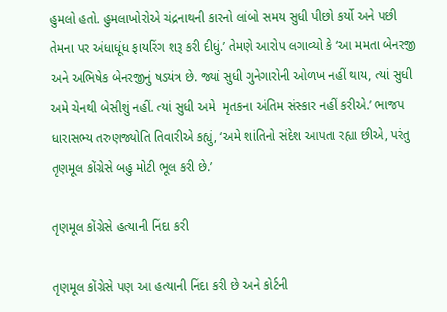હુમલો હતો. હુમલાખોરોએ ચંદ્રનાથની કારનો લાંબો સમય સુધી પીછો કર્યો અને પછી તેમના પર અંધાધૂંધ ફાયરિંગ શરૂ કરી દીધું.’ તેમણે આરોપ લગાવ્યો કે ‘આ મમતા બેનરજી અને અભિષેક બેનરજીનું ષડયંત્ર છે. જ્યાં સુધી ગુનેગારોની ઓળખ નહીં થાય, ત્યાં સુધી અમે ચેનથી બેસીશું નહીં. ત્યાં સુધી અમે  મૃતકના અંતિમ સંસ્કાર નહીં કરીએ.’ ભાજપ ધારાસભ્ય તરુણજ્યોતિ તિવારીએ કહ્યું, ‘અમે શાંતિનો સંદેશ આપતા રહ્યા છીએ, પરંતુ તૃણમૂલ કોંગ્રેસે બહુ મોટી ભૂલ કરી છે.’

તૃણમૂલ કોંગ્રેસે હત્યાની નિંદા કરી

તૃણમૂલ કોંગ્રેસે પણ આ હત્યાની નિંદા કરી છે અને કોર્ટની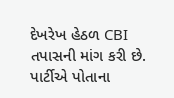દેખરેખ હેઠળ CBI તપાસની માંગ કરી છે. પાર્ટીએ પોતાના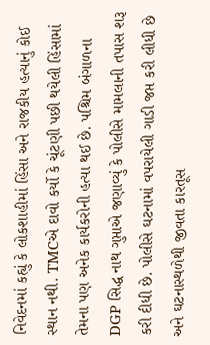નિવેદનમાં કહ્યું કે લોકશાહીમાં હિંસા અને રાજકીય હત્યાનું કોઈ સ્થાન નથી. TMCએ દાવો કર્યો કે ચૂંટણી પછી થયેલી હિંસામાં તેમના પણ અનેક કાર્યકરોની હત્યા થઈ છે. પશ્ચિમ બંગાળના DGP સિદ્ધ નાથ ગુપ્તાએ જણાવ્યું કે પોલીસે મામલાની તપાસ શરૂ કરી દીધી છે. પોલીસે ઘટનામાં વપરાયેલી ગાડી જપ્ત કરી લીધી છે અને ઘટનાસ્થળેથી જીવતા કારતૂસ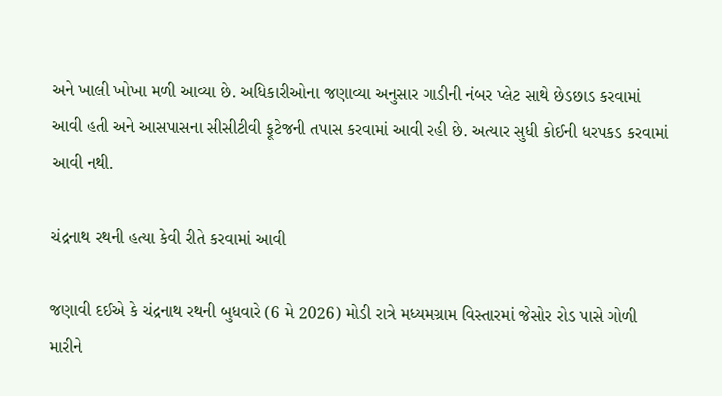અને ખાલી ખોખા મળી આવ્યા છે. અધિકારીઓના જણાવ્યા અનુસાર ગાડીની નંબર પ્લેટ સાથે છેડછાડ કરવામાં આવી હતી અને આસપાસના સીસીટીવી ફૂટેજની તપાસ કરવામાં આવી રહી છે. અત્યાર સુધી કોઈની ધરપકડ કરવામાં આવી નથી.

ચંદ્રનાથ રથની હત્યા કેવી રીતે કરવામાં આવી

જણાવી દઈએ કે ચંદ્રનાથ રથની બુધવારે (6 મે 2026) મોડી રાત્રે મધ્યમગ્રામ વિસ્તારમાં જેસોર રોડ પાસે ગોળી મારીને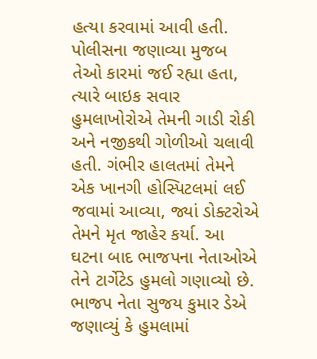હત્યા કરવામાં આવી હતી. પોલીસના જણાવ્યા મુજબ તેઓ કારમાં જઈ રહ્યા હતા, ત્યારે બાઇક સવાર હુમલાખોરોએ તેમની ગાડી રોકી અને નજીકથી ગોળીઓ ચલાવી હતી. ગંભીર હાલતમાં તેમને એક ખાનગી હોસ્પિટલમાં લઈ જવામાં આવ્યા, જ્યાં ડોક્ટરોએ તેમને મૃત જાહેર કર્યા. આ ઘટના બાદ ભાજપના નેતાઓએ તેને ટાર્ગેટેડ હુમલો ગણાવ્યો છે. ભાજપ નેતા સુજય કુમાર ડેએ જણાવ્યું કે હુમલામાં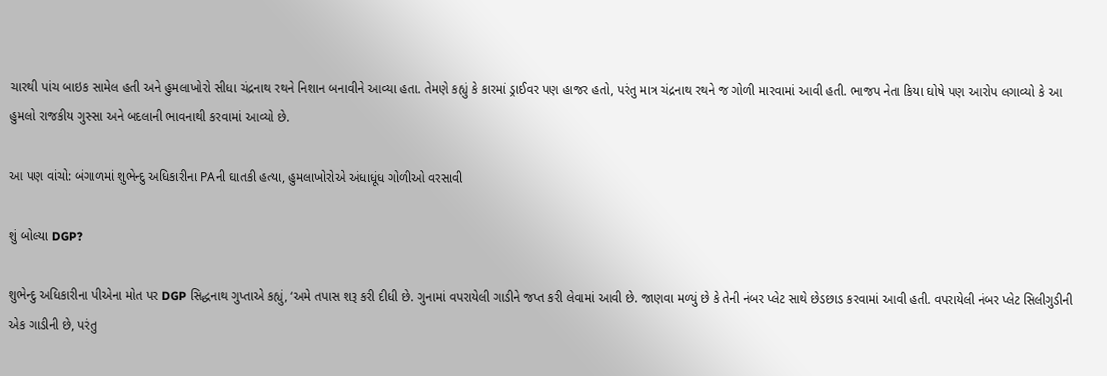ચારથી પાંચ બાઇક સામેલ હતી અને હુમલાખોરો સીધા ચંદ્રનાથ રથને નિશાન બનાવીને આવ્યા હતા. તેમણે કહ્યું કે કારમાં ડ્રાઈવર પણ હાજર હતો, પરંતુ માત્ર ચંદ્રનાથ રથને જ ગોળી મારવામાં આવી હતી. ભાજપ નેતા કિયા ઘોષે પણ આરોપ લગાવ્યો કે આ હુમલો રાજકીય ગુસ્સા અને બદલાની ભાવનાથી કરવામાં આવ્યો છે.

આ પણ વાંચો: બંગાળમાં શુભેન્દુ અધિકારીના PAની ઘાતકી હત્યા, હુમલાખોરોએ અંધાધૂંધ ગોળીઓ વરસાવી

શું બોલ્યા DGP?

શુભેન્દુ અધિકારીના પીએના મોત પર DGP સિદ્ધનાથ ગુપ્તાએ કહ્યું, ‘અમે તપાસ શરૂ કરી દીધી છે. ગુનામાં વપરાયેલી ગાડીને જપ્ત કરી લેવામાં આવી છે. જાણવા મળ્યું છે કે તેની નંબર પ્લેટ સાથે છેડછાડ કરવામાં આવી હતી. વપરાયેલી નંબર પ્લેટ સિલીગુડીની એક ગાડીની છે, પરંતુ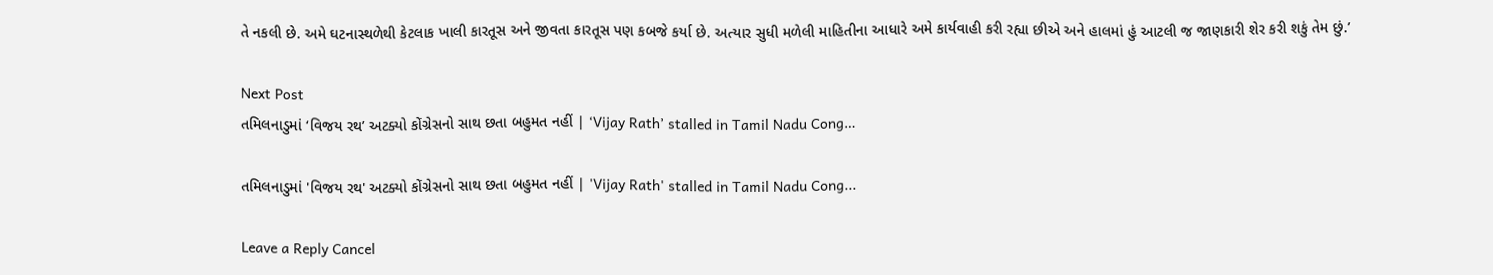તે નકલી છે. અમે ઘટનાસ્થળેથી કેટલાક ખાલી કારતૂસ અને જીવતા કારતૂસ પણ કબજે કર્યા છે. અત્યાર સુધી મળેલી માહિતીના આધારે અમે કાર્યવાહી કરી રહ્યા છીએ અને હાલમાં હું આટલી જ જાણકારી શેર કરી શકું તેમ છું.’

Next Post
તમિલનાડુમાં ‘વિજય રથ’ અટક્યો કોંગ્રેસનો સાથ છતા બહુમત નહીં | ‘Vijay Rath’ stalled in Tamil Nadu Cong…

તમિલનાડુમાં 'વિજય રથ' અટક્યો કોંગ્રેસનો સાથ છતા બહુમત નહીં | 'Vijay Rath' stalled in Tamil Nadu Cong...

Leave a Reply Cancel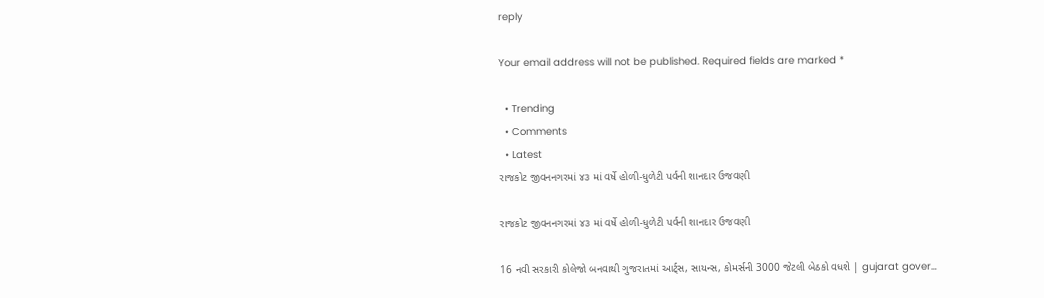reply

Your email address will not be published. Required fields are marked *

  • Trending
  • Comments
  • Latest
રાજકોટ જીવનનગરમાં ૪૩ માં વર્ષે હોળી-ધુળેટી પર્વની શાનદાર ઉજવણી

રાજકોટ જીવનનગરમાં ૪૩ માં વર્ષે હોળી-ધુળેટી પર્વની શાનદાર ઉજવણી

16 નવી સરકારી કોલેજો બનવાથી ગુજરાતમાં આર્ટ્સ, સાયન્સ, કોમર્સની 3000 જેટલી બેઠકો વધશે | gujarat gover…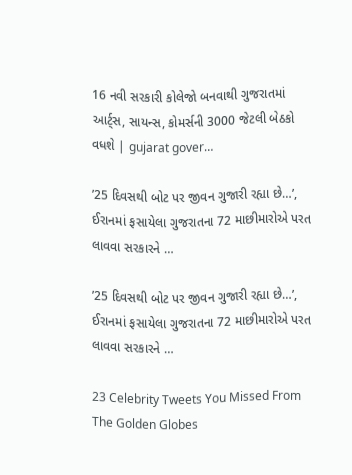16 નવી સરકારી કોલેજો બનવાથી ગુજરાતમાં આર્ટ્સ, સાયન્સ, કોમર્સની 3000 જેટલી બેઠકો વધશે | gujarat gover…

’25 દિવસથી બોટ પર જીવન ગુજારી રહ્યા છે…’, ઈરાનમાં ફસાયેલા ગુજરાતના 72 માછીમારોએ પરત લાવવા સરકારને …

’25 દિવસથી બોટ પર જીવન ગુજારી રહ્યા છે…’, ઈરાનમાં ફસાયેલા ગુજરાતના 72 માછીમારોએ પરત લાવવા સરકારને …

23 Celebrity Tweets You Missed From The Golden Globes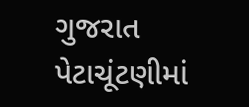ગુજરાત પેટાચૂંટણીમાં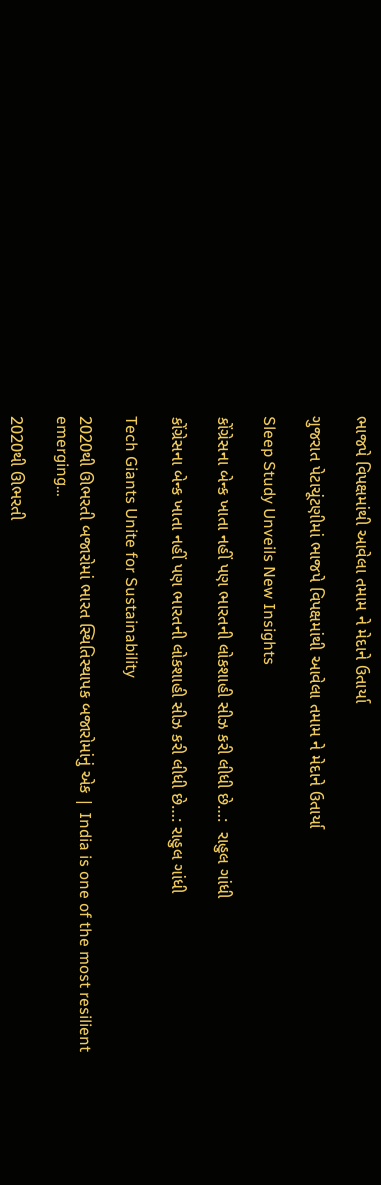ભાજપે વિપક્ષમાંથી આવેલા તમામ ને મેદાને ઉતાર્યા

ગુજરાત પેટાચૂંટણીમાં ભાજપે વિપક્ષમાંથી આવેલા તમામ ને મેદાને ઉતાર્યા

Sleep Study Unveils New Insights

કોંગ્રેસના બેન્ક ખાતા નહીં પણ ભારતની લોકશાહી સીઝ કરી લીધી છે…:  રાહુલ ગાંધી

કોંગ્રેસના બેન્ક ખાતા નહીં પણ ભારતની લોકશાહી સીઝ કરી લીધી છે…: રાહુલ ગાંધી

Tech Giants Unite for Sustainability

2020થી ઊભરતી બજારોમાં ભારત સ્થિતિસ્થાપક બજારોમાંનું એક | India is one of the most resilient emerging…

2020થી ઊભરતી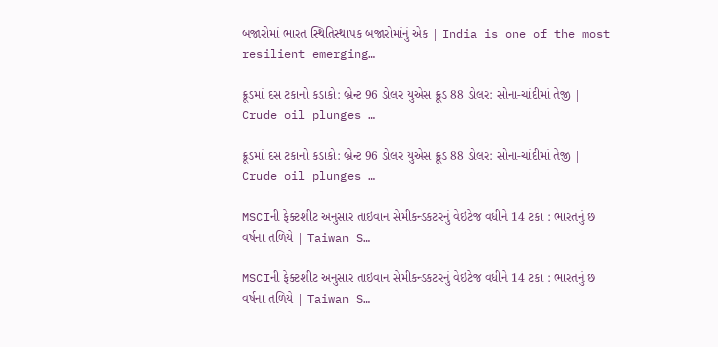બજારોમાં ભારત સ્થિતિસ્થાપક બજારોમાંનું એક | India is one of the most resilient emerging…

ક્રૂડમાં દસ ટકાનો કડાકો: બ્રેન્ટ 96 ડોલર યુએસ ક્રૂડ 88 ડોલર: સોના-ચાંદીમાં તેજી | Crude oil plunges …

ક્રૂડમાં દસ ટકાનો કડાકો: બ્રેન્ટ 96 ડોલર યુએસ ક્રૂડ 88 ડોલર: સોના-ચાંદીમાં તેજી | Crude oil plunges …

MSCIની ફેક્ટશીટ અનુસાર તાઇવાન સેમીકન્ડકટરનું વેઇટેજ વધીને 14 ટકા : ભારતનું છ વર્ષના તળિયે | Taiwan S…

MSCIની ફેક્ટશીટ અનુસાર તાઇવાન સેમીકન્ડકટરનું વેઇટેજ વધીને 14 ટકા : ભારતનું છ વર્ષના તળિયે | Taiwan S…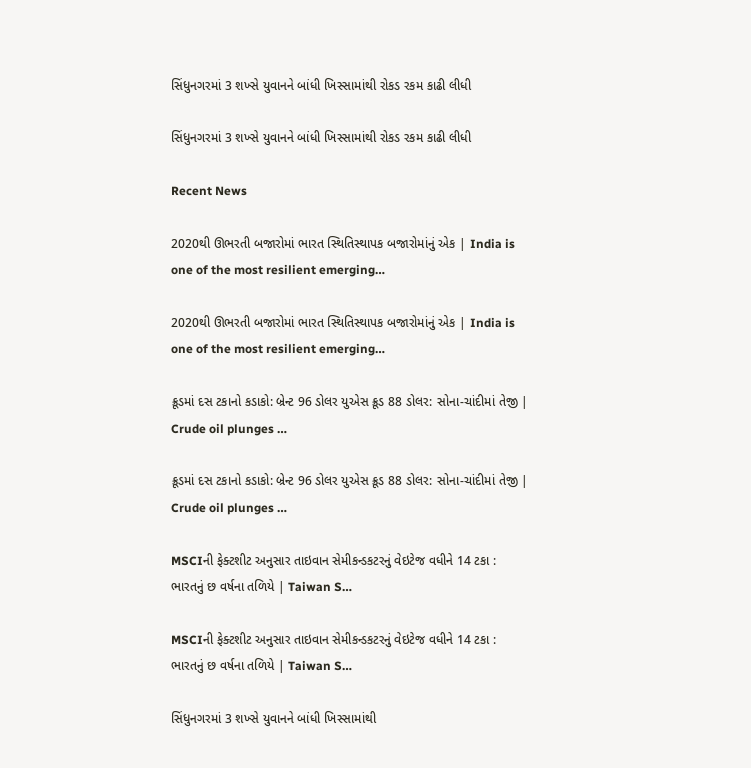સિંધુનગરમાં 3 શખ્સે યુવાનને બાંધી ખિસ્સામાંથી રોકડ રકમ કાઢી લીધી

સિંધુનગરમાં 3 શખ્સે યુવાનને બાંધી ખિસ્સામાંથી રોકડ રકમ કાઢી લીધી

Recent News

2020થી ઊભરતી બજારોમાં ભારત સ્થિતિસ્થાપક બજારોમાંનું એક | India is one of the most resilient emerging…

2020થી ઊભરતી બજારોમાં ભારત સ્થિતિસ્થાપક બજારોમાંનું એક | India is one of the most resilient emerging…

ક્રૂડમાં દસ ટકાનો કડાકો: બ્રેન્ટ 96 ડોલર યુએસ ક્રૂડ 88 ડોલર: સોના-ચાંદીમાં તેજી | Crude oil plunges …

ક્રૂડમાં દસ ટકાનો કડાકો: બ્રેન્ટ 96 ડોલર યુએસ ક્રૂડ 88 ડોલર: સોના-ચાંદીમાં તેજી | Crude oil plunges …

MSCIની ફેક્ટશીટ અનુસાર તાઇવાન સેમીકન્ડકટરનું વેઇટેજ વધીને 14 ટકા : ભારતનું છ વર્ષના તળિયે | Taiwan S…

MSCIની ફેક્ટશીટ અનુસાર તાઇવાન સેમીકન્ડકટરનું વેઇટેજ વધીને 14 ટકા : ભારતનું છ વર્ષના તળિયે | Taiwan S…

સિંધુનગરમાં 3 શખ્સે યુવાનને બાંધી ખિસ્સામાંથી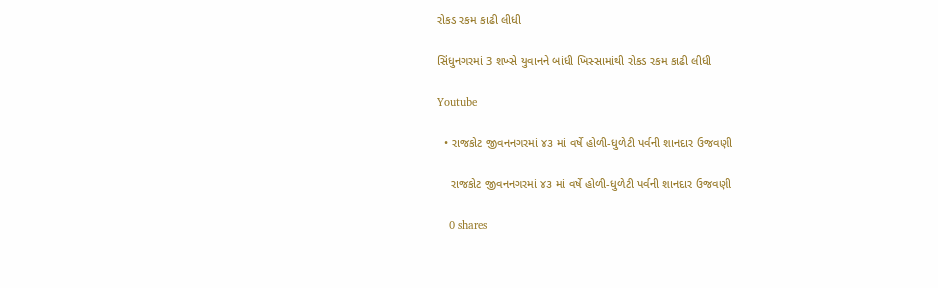રોકડ રકમ કાઢી લીધી

સિંધુનગરમાં 3 શખ્સે યુવાનને બાંધી ખિસ્સામાંથી રોકડ રકમ કાઢી લીધી

Youtube

  • રાજકોટ જીવનનગરમાં ૪૩ માં વર્ષે હોળી-ધુળેટી પર્વની શાનદાર ઉજવણી

    રાજકોટ જીવનનગરમાં ૪૩ માં વર્ષે હોળી-ધુળેટી પર્વની શાનદાર ઉજવણી

    0 shares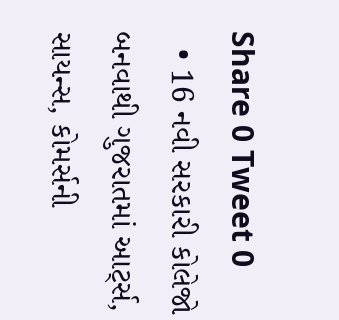Share 0 Tweet 0
  • 16 નવી સરકારી કોલેજો બનવાથી ગુજરાતમાં આર્ટ્સ, સાયન્સ, કોમર્સની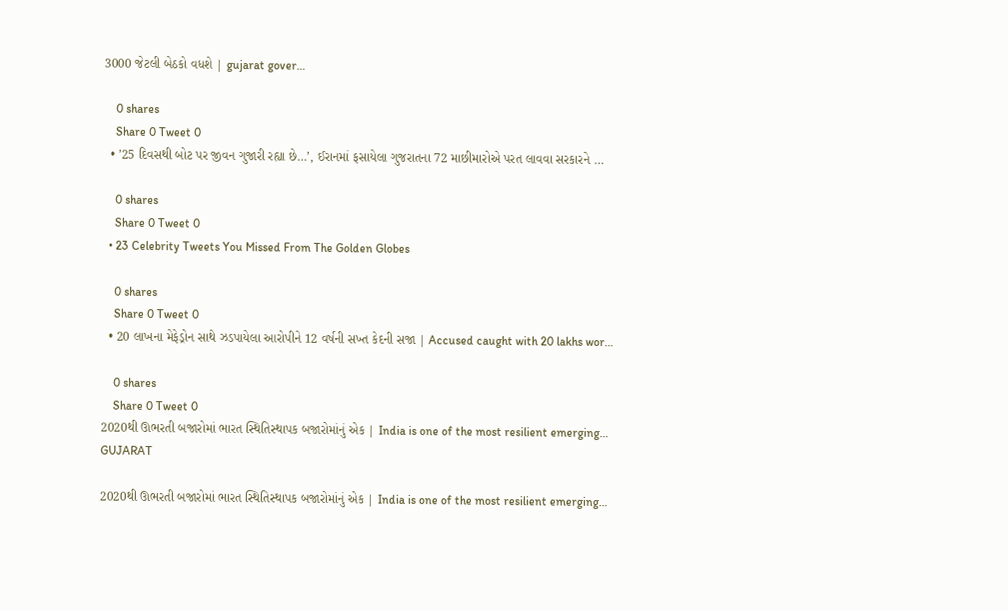3000 જેટલી બેઠકો વધશે | gujarat gover…

    0 shares
    Share 0 Tweet 0
  • ’25 દિવસથી બોટ પર જીવન ગુજારી રહ્યા છે…’, ઈરાનમાં ફસાયેલા ગુજરાતના 72 માછીમારોએ પરત લાવવા સરકારને …

    0 shares
    Share 0 Tweet 0
  • 23 Celebrity Tweets You Missed From The Golden Globes

    0 shares
    Share 0 Tweet 0
  • 20 લાખના મેફેડ્રોન સાથે ઝડપાયેલા આરોપીને 12 વર્ષની સખ્ત કેદની સજા | Accused caught with 20 lakhs wor…

    0 shares
    Share 0 Tweet 0
2020થી ઊભરતી બજારોમાં ભારત સ્થિતિસ્થાપક બજારોમાંનું એક | India is one of the most resilient emerging…
GUJARAT

2020થી ઊભરતી બજારોમાં ભારત સ્થિતિસ્થાપક બજારોમાંનું એક | India is one of the most resilient emerging…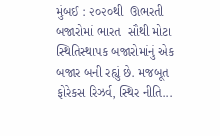મુંબઈ : ૨૦૨૦થી  ઊભરતી બજારોમાં ભારત  સૌથી મોટા સ્થિતિસ્થાપક બજારોમાંનું એક બજાર બની રહ્યું છે. મજબૂત ફોરેકસ રિઝર્વ, સ્થિર નીતિ...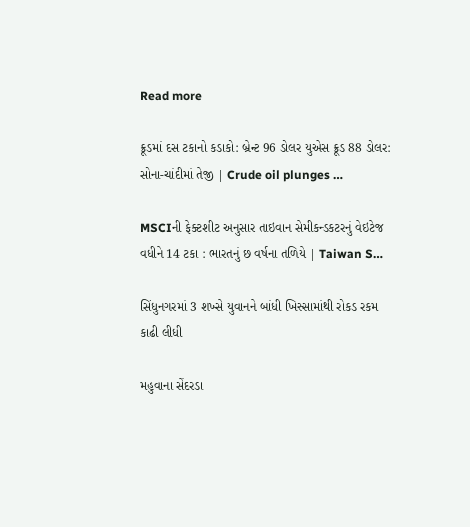Read more

ક્રૂડમાં દસ ટકાનો કડાકો: બ્રેન્ટ 96 ડોલર યુએસ ક્રૂડ 88 ડોલર: સોના-ચાંદીમાં તેજી | Crude oil plunges …

MSCIની ફેક્ટશીટ અનુસાર તાઇવાન સેમીકન્ડકટરનું વેઇટેજ વધીને 14 ટકા : ભારતનું છ વર્ષના તળિયે | Taiwan S…

સિંધુનગરમાં 3 શખ્સે યુવાનને બાંધી ખિસ્સામાંથી રોકડ રકમ કાઢી લીધી

મહુવાના સેંદરડા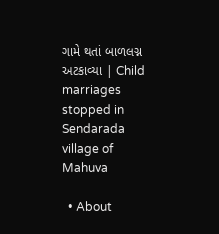ગામે થતાં બાળલગ્ન અટકાવ્યા | Child marriages stopped in Sendarada village of Mahuva

  • About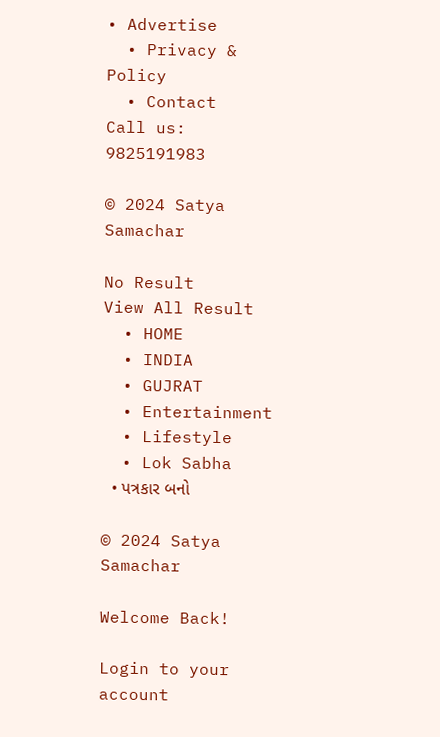• Advertise
  • Privacy & Policy
  • Contact
Call us: 9825191983

© 2024 Satya Samachar

No Result
View All Result
  • HOME
  • INDIA
  • GUJRAT
  • Entertainment
  • Lifestyle
  • Lok Sabha
  • પત્રકાર બનો

© 2024 Satya Samachar

Welcome Back!

Login to your account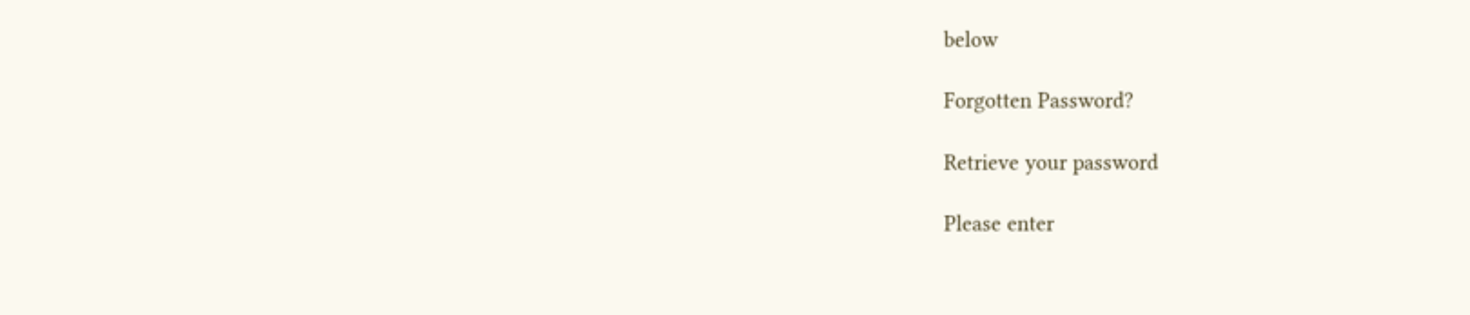below

Forgotten Password?

Retrieve your password

Please enter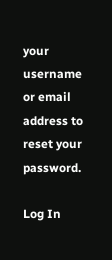your username or email address to reset your password.

Log In